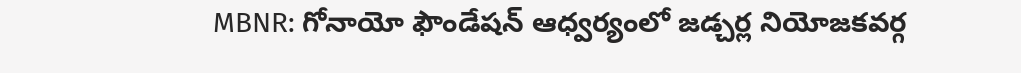MBNR: గోనాయో ఫౌండేషన్ ఆధ్వర్యంలో జడ్చర్ల నియోజకవర్గ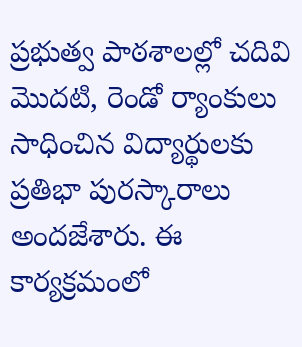ప్రభుత్వ పాఠశాలల్లో చదివి మొదటి, రెండో ర్యాంకులు సాధించిన విద్యార్థులకు ప్రతిభా పురస్కారాలు అందజేశారు. ఈ కార్యక్రమంలో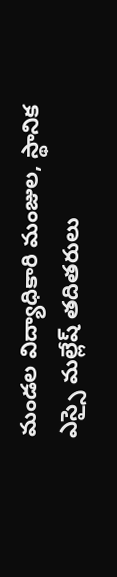మండల విద్యాధికారి మంజుల, స్థానిక ఎస్సై మల్లేష్ తదితరులు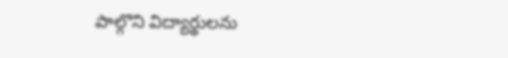పాల్గొని విద్యార్థులను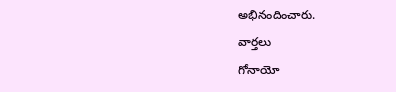అభినందించారు.
వార్తలు
గోనాయో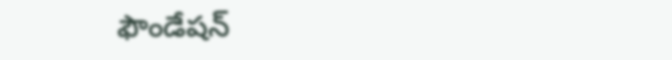ఫౌండేషన్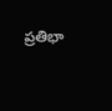ప్రతిభా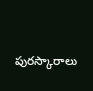పురస్కారాలు